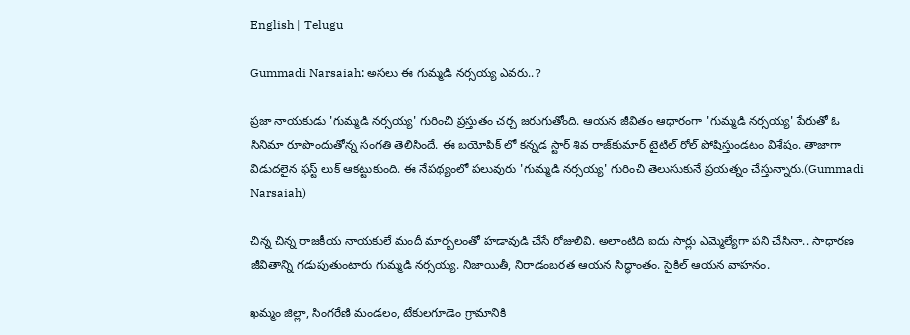English | Telugu

Gummadi Narsaiah: అసలు ఈ గుమ్మడి నర్సయ్య ఎవరు..?

ప్రజా నాయకుడు 'గుమ్మడి నర్సయ్య' గురించి ప్రస్తుతం చర్చ జరుగుతోంది. ఆయన జీవితం ఆధారంగా 'గుమ్మడి నర్సయ్య' పేరుతో ఓ సినిమా రూపొందుతోన్న సంగతి తెలిసిందే. ఈ బయోపిక్ లో కన్నడ స్టార్ శివ రాజ్‌కుమార్ టైటిల్ రోల్ పోషిస్తుండటం విశేషం. తాజాగా విడుదలైన ఫస్ట్ లుక్ ఆకట్టుకుంది. ఈ నేపథ్యంలో పలువురు 'గుమ్మడి నర్సయ్య' గురించి తెలుసుకునే ప్రయత్నం చేస్తున్నారు.(Gummadi Narsaiah)

చిన్న చిన్న రాజకీయ నాయకులే మందీ మార్బలంతో హడావుడి చేసే రోజులివి. అలాంటిది ఐదు సార్లు ఎమ్మెల్యేగా పని చేసినా.. సాధారణ జీవితాన్ని గడుపుతుంటారు గుమ్మడి నర్సయ్య. నిజాయితీ, నిరాడంబరత ఆయన సిద్ధాంతం. సైకిల్ ఆయన వాహనం.

ఖమ్మం జిల్లా, సింగరేణి మండలం, టేకులగూడెం గ్రామానికి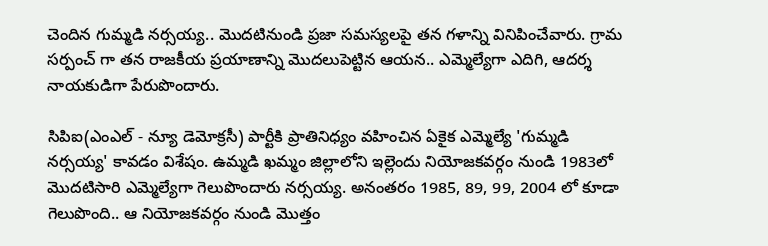చెందిన గుమ్మడి నర్సయ్య.. మొదటినుండి ప్రజా సమస్యలపై తన గళాన్ని వినిపించేవారు. గ్రామ సర్పంచ్ గా తన రాజకీయ ప్రయాణాన్ని మొదలుపెట్టిన ఆయన.. ఎమ్మెల్యేగా ఎదిగి, ఆదర్శ నాయకుడిగా పేరుపొందారు.

సిపిఐ(ఎంఎల్ - న్యూ డెమోక్రసీ) పార్టీకి ప్రాతినిధ్యం వహించిన ఏకైక ఎమ్మెల్యే 'గుమ్మడి నర్సయ్య' కావడం విశేషం. ఉమ్మడి ఖమ్మం జిల్లాలోని ఇల్లెందు నియోజకవర్గం నుండి 1983లో మొదటిసారి ఎమ్మెల్యేగా గెలుపొందారు నర్సయ్య. అనంతరం 1985, 89, 99, 2004 లో కూడా గెలుపొంది.. ఆ నియోజకవర్గం నుండి మొత్తం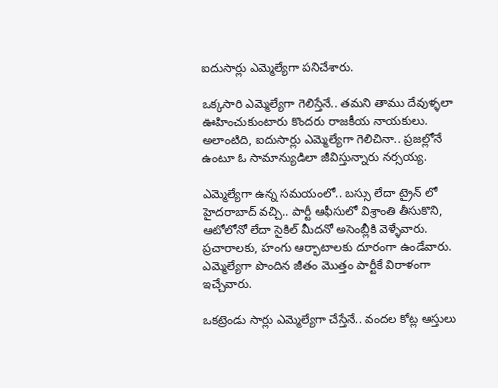ఐదుసార్లు ఎమ్మెల్యేగా పనిచేశారు.

ఒక్కసారి ఎమ్మెల్యేగా గెలిస్తేనే.. తమని తాము దేవుళ్ళలా ఊహించుకుంటారు కొందరు రాజకీయ నాయకులు. అలాంటిది, ఐదుసార్లు ఎమ్మెల్యేగా గెలిచినా.. ప్రజల్లోనే ఉంటూ ఓ సామాన్యుడిలా జీవిస్తున్నారు నర్సయ్య.

ఎమ్మెల్యేగా ఉన్న సమయంలో.. బస్సు లేదా ట్రైన్ లో హైదరాబాద్ వచ్చి.. పార్టీ ఆఫీసులో విశ్రాంతి తీసుకొని, ఆటోలోనో లేదా సైకిల్ మీదనో అసెంబ్లీకి వెళ్ళేవారు. ప్రచారాలకు, హంగు ఆర్భాటాలకు దూరంగా ఉండేవారు. ఎమ్మెల్యేగా పొందిన జీతం మొత్తం పార్టీకే విరాళంగా ఇచ్చేవారు.

ఒకట్రెండు సార్లు ఎమ్మెల్యేగా చేస్తేనే.. వందల కోట్ల ఆస్తులు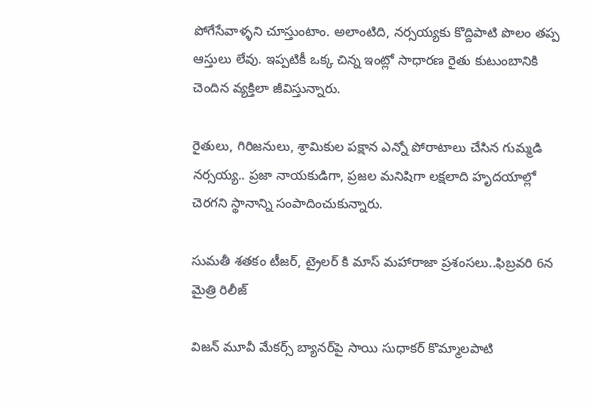పోగేసేవాళ్ళని చూస్తుంటాం. అలాంటిది, నర్సయ్యకు కొద్దిపాటి పొలం తప్ప ఆస్తులు లేవు. ఇప్పటికీ ఒక్క చిన్న ఇంట్లో సాధారణ రైతు కుటుంబానికి చెందిన వ్యక్తిలా జీవిస్తున్నారు.

రైతులు, గిరిజనులు, శ్రామికుల పక్షాన ఎన్నో పోరాటాలు చేసిన గుమ్మడి నర్సయ్య.. ప్రజా నాయకుడిగా, ప్రజల మనిషిగా లక్షలాది హృదయాల్లో చెరగని స్థానాన్ని సంపాదించుకున్నారు.

సుమతీ శతకం టీజర్, ట్రైలర్ కి మాస్ మహారాజా ప్రశంసలు..ఫిబ్రవరి 6న మైత్రి రిలీజ్

విజన్ మూవీ మేకర్స్ బ్యానర్‌పై సాయి సుధాకర్ కొమ్మాలపాటి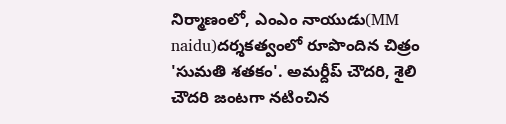నిర్మాణంలో, ఎంఎం నాయుడు(MM naidu)దర్శకత్వంలో రూపొందిన చిత్రం 'సుమతి శతకం'. అమర్దీప్ చౌదరి, శైలి చౌదరి జంటగా నటించిన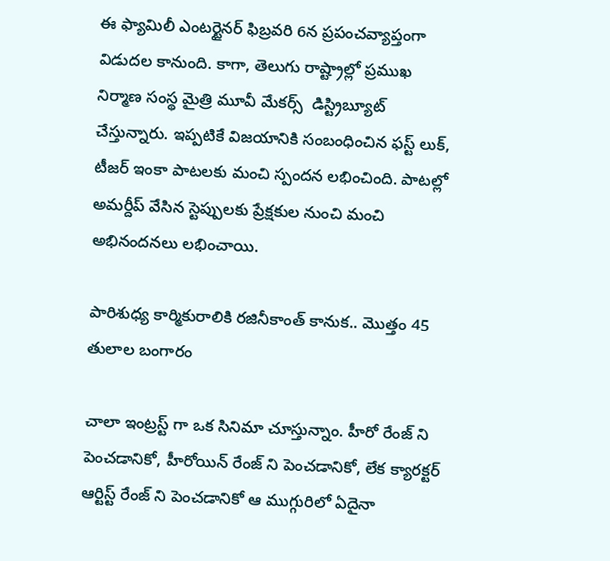ఈ ఫ్యామిలీ ఎంటర్టైనర్ ఫిబ్రవరి 6న ప్రపంచవ్యాప్తంగా విడుదల కానుంది. కాగా, తెలుగు రాష్ట్రాల్లో ప్రముఖ నిర్మాణ సంస్థ మైత్రి మూవీ మేకర్స్  డిస్ట్రిబ్యూట్ చేస్తున్నారు. ఇప్పటికే విజయానికి సంబంధించిన ఫస్ట్ లుక్, టీజర్ ఇంకా పాటలకు మంచి స్పందన లభించింది. పాటల్లో అమర్దీప్ వేసిన స్టెప్పులకు ప్రేక్షకుల నుంచి మంచి అభినందనలు లభించాయి.

పారిశుధ్య కార్మికురాలికి రజినీకాంత్ కానుక.. మొత్తం 45 తులాల బంగారం

చాలా ఇంట్రస్ట్ గా ఒక సినిమా చూస్తున్నాం. హీరో రేంజ్ ని పెంచడానికో, హీరోయిన్ రేంజ్ ని పెంచడానికో, లేక క్యారక్టర్ ఆర్టిస్ట్ రేంజ్ ని పెంచడానికో ఆ ముగ్గురిలో ఏదైనా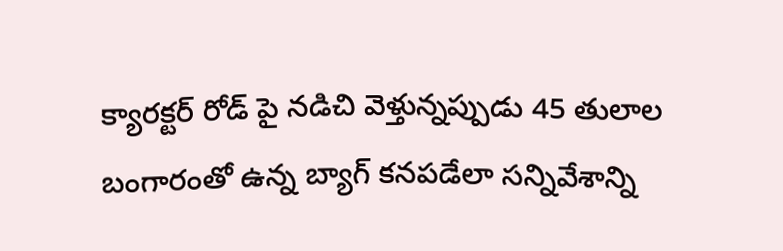క్యారక్టర్ రోడ్ పై నడిచి వెళ్తున్నప్పుడు 45 తులాల బంగారంతో ఉన్న బ్యాగ్ కనపడేలా సన్నివేశాన్ని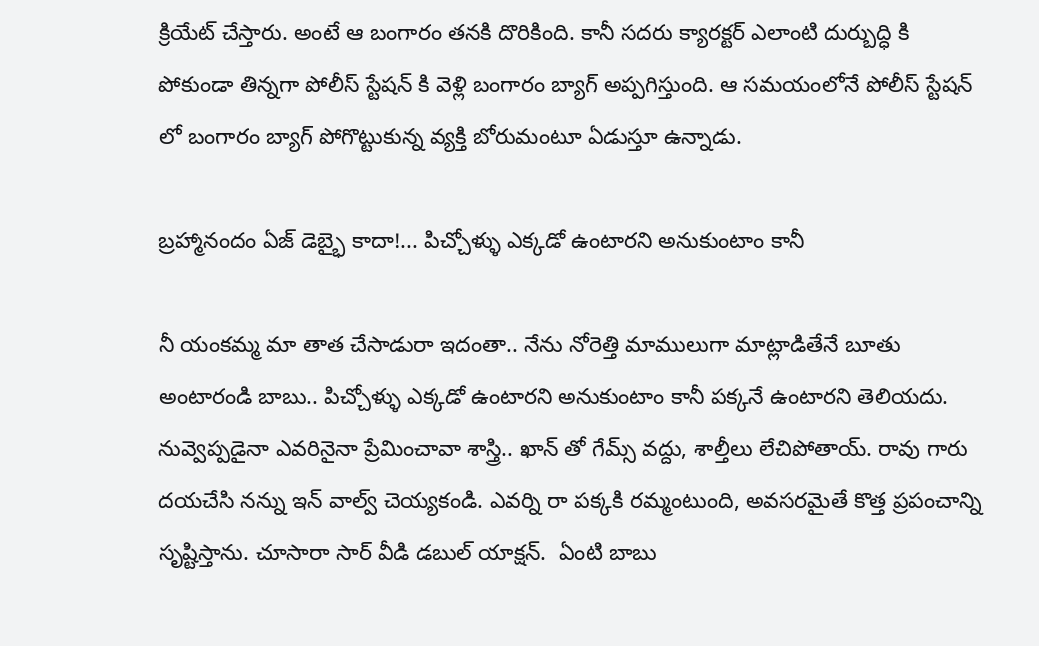క్రియేట్ చేస్తారు. అంటే ఆ బంగారం తనకి దొరికింది. కానీ సదరు క్యారక్టర్ ఎలాంటి దుర్బుద్ధి కి పోకుండా తిన్నగా పోలీస్ స్టేషన్ కి వెళ్లి బంగారం బ్యాగ్ అప్పగిస్తుంది. ఆ సమయంలోనే పోలీస్ స్టేషన్ లో బంగారం బ్యాగ్ పోగొట్టుకున్న వ్యక్తి బోరుమంటూ ఏడుస్తూ ఉన్నాడు.

బ్రహ్మానందం ఏజ్ డెబ్భై కాదా!... పిచ్చోళ్ళు ఎక్కడో ఉంటారని అనుకుంటాం కానీ

నీ యంకమ్మ మా తాత చేసాడురా ఇదంతా.. నేను నోరెత్తి మాములుగా మాట్లాడితేనే బూతు అంటారండి బాబు.. పిచ్చోళ్ళు ఎక్కడో ఉంటారని అనుకుంటాం కానీ పక్కనే ఉంటారని తెలియదు. నువ్వెప్పడైనా ఎవరినైనా ప్రేమించావా శాస్త్రి.. ఖాన్ తో గేమ్స్ వద్దు, శాల్తీలు లేచిపోతాయ్. రావు గారు దయచేసి నన్ను ఇన్ వాల్వ్ చెయ్యకండి. ఎవర్ని రా పక్కకి రమ్మంటుంది, అవసరమైతే కొత్త ప్రపంచాన్ని సృష్టిస్తాను. చూసారా సార్ వీడి డబుల్ యాక్షన్.  ఏంటి బాబు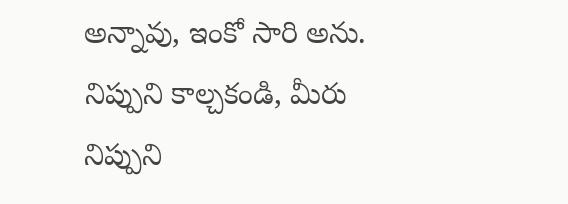అన్నావు, ఇంకో సారి అను. నిప్పుని కాల్చకండి, మీరు నిప్పుని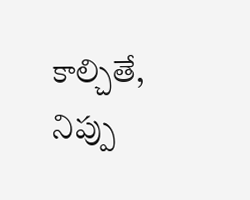కాల్చితే, నిప్పు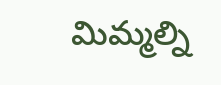మిమ్మల్ని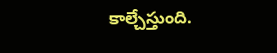కాల్చేస్తుంది.